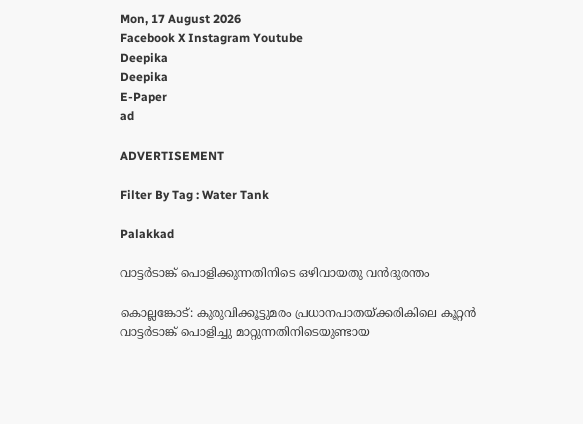Mon, 17 August 2026
Facebook X Instagram Youtube
Deepika
Deepika
E-Paper
ad

ADVERTISEMENT

Filter By Tag : Water Tank

Palakkad

വാട്ടർടാങ്ക് പൊളിക്കുന്നതിനിടെ ഒഴിവായതു വൻദുരന്തം

കൊല്ലങ്കോട്: കുരുവിക്കൂട്ടുമരം പ്രധാനപാതയ്ക്കരികിലെ കൂറ്റൻ വാട്ടർടാങ്ക് പൊളിച്ചു മാറ്റുന്നതിനിടെയുണ്ടായ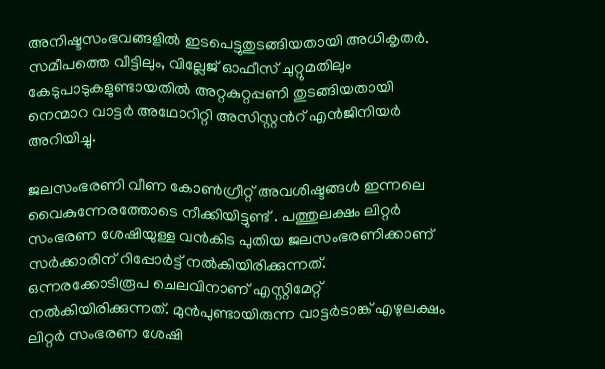അനിഷ്ടസംഭവങ്ങളിൽ ഇടപെട്ടുതുടങ്ങിയതായി അധികൃതർ. സമീപത്തെ വീട്ടിലും, വില്ലേജ് ഓഫീസ് ചുറ്റുമതിലും കേടുപാടുകളുണ്ടായതിൽ അറ്റകുറ്റപ്പണി തുടങ്ങിയതായി നെന്മാറ വാട്ടർ അഥോറിറ്റി അസിസ്റ്റന്‍റ് എൻജിനിയർ അറിയിച്ചു.

ജലസംഭരണി വീണ കോൺഗ്രീറ്റ് അവശിഷ്ടങ്ങൾ ഇന്നലെ വൈകുന്നേരത്തോടെ നീക്കിയിട്ടുണ്ട് . പത്തുലക്ഷം ലിറ്റർ സംഭരണ ശേഷിയുള്ള വൻകിട പുതിയ ജലസംഭരണിക്കാണ് സർക്കാരിന് റിപ്പോർട്ട് നൽകിയിരിക്കുന്നത്. ഒന്നരക്കോടിരൂപ ചെലവിനാണ് എസ്റ്റിമേറ്റ് നൽകിയിരിക്കുന്നത്. മുൻപുണ്ടായിരുന്ന വാട്ടർടാങ്ക് എഴുലക്ഷം ലിറ്റർ സംഭരണ ശേഷി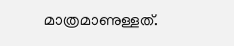മാത്രമാണുള്ളത്.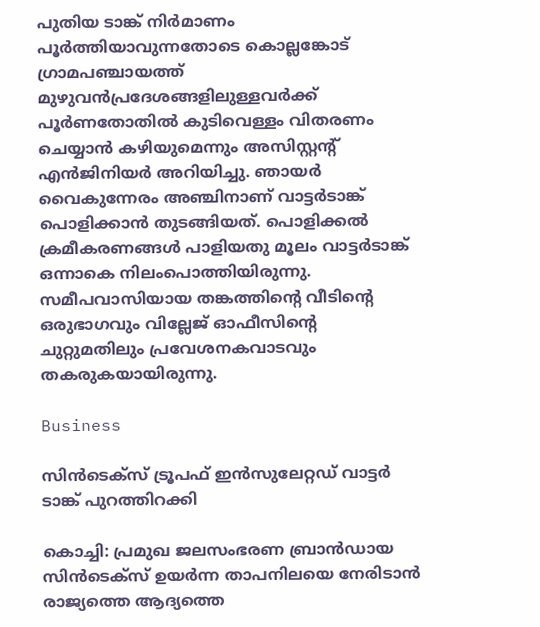പുതിയ ടാങ്ക് നിർമാണം പൂർത്തിയാവുന്നതോടെ കൊല്ലങ്കോട് ഗ്രാമപഞ്ചായത്ത് മുഴുവൻപ്രദേശങ്ങളിലുള്ളവർക്ക് പൂർണതോതിൽ കുടിവെള്ളം വിതരണം ചെയ്യാൻ കഴിയുമെന്നും അസിസ്റ്റന്‍റ് എൻജിനിയർ അറിയിച്ചു. ഞായർ വൈകുന്നേരം അഞ്ചിനാണ് വാട്ടർടാങ്ക് പൊളിക്കാൻ തുടങ്ങിയത്. പൊളിക്കൽ ക്രമീകരണങ്ങൾ പാളിയതു മൂലം വാട്ടർടാങ്ക് ഒന്നാകെ നിലംപൊത്തിയിരുന്നു. സമീപവാസിയായ തങ്കത്തിന്‍റെ വീടിന്‍റെ ഒരുഭാഗവും വില്ലേജ് ഓഫീസിന്‍റെ ചുറ്റുമതിലും പ്രവേശനകവാടവും തകരുകയായിരുന്നു.

Business

സിന്‍ടെക്‌സ് ട്രൂപഫ് ഇന്‍സുലേറ്റഡ് വാട്ടര്‍ ടാങ്ക് പുറത്തിറക്കി

കൊച്ചി: പ്രമുഖ ജലസംഭരണ ബ്രാന്‍ഡായ സിന്‍ടെക്‌സ് ഉയര്‍ന്ന താപനിലയെ നേരിടാന്‍ രാജ്യത്തെ ആദ്യത്തെ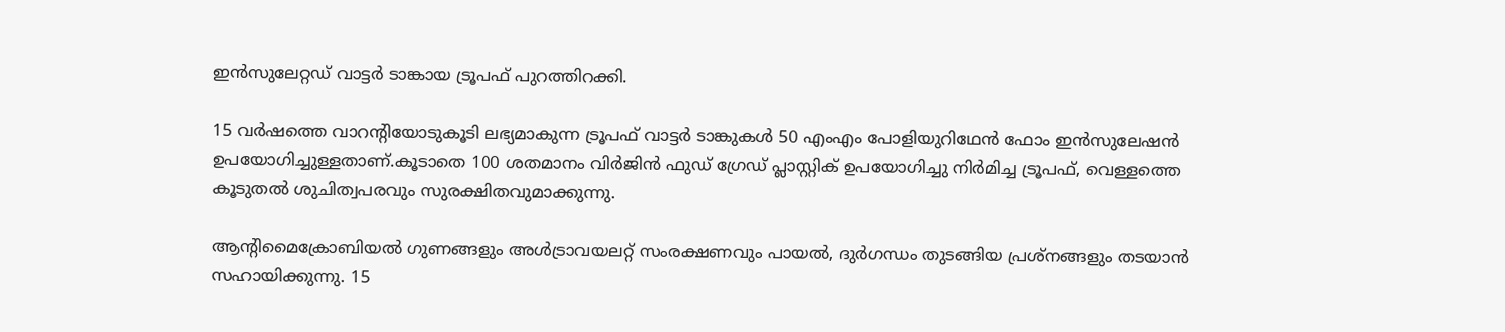ഇന്‍സുലേറ്റഡ് വാട്ടര്‍ ടാങ്കായ ട്രൂപഫ് പുറത്തിറക്കി.

15 വര്‍ഷത്തെ വാറന്‍റിയോടുകൂടി ലഭ്യമാകുന്ന ട്രൂപഫ് വാട്ടര്‍ ടാങ്കുകള്‍ 50 എംഎം പോളിയുറിഥേന്‍ ഫോം ഇന്‍സുലേഷന്‍ ഉപയോഗിച്ചുള്ളതാണ്.കൂടാതെ 100 ശതമാനം വിര്‍ജിന്‍ ഫുഡ് ഗ്രേഡ് പ്ലാസ്റ്റിക് ഉപയോഗിച്ചു നിര്‍മിച്ച ട്രൂപഫ്, വെള്ളത്തെ കൂടുതല്‍ ശുചിത്വപരവും സുരക്ഷിതവുമാക്കുന്നു.

ആന്‍റിമൈക്രോബിയല്‍ ഗുണങ്ങളും അള്‍ട്രാവയലറ്റ് സംരക്ഷണവും പായല്‍, ദുര്‍ഗന്ധം തുടങ്ങിയ പ്രശ്‌നങ്ങളും തടയാന്‍ സഹായിക്കുന്നു. 15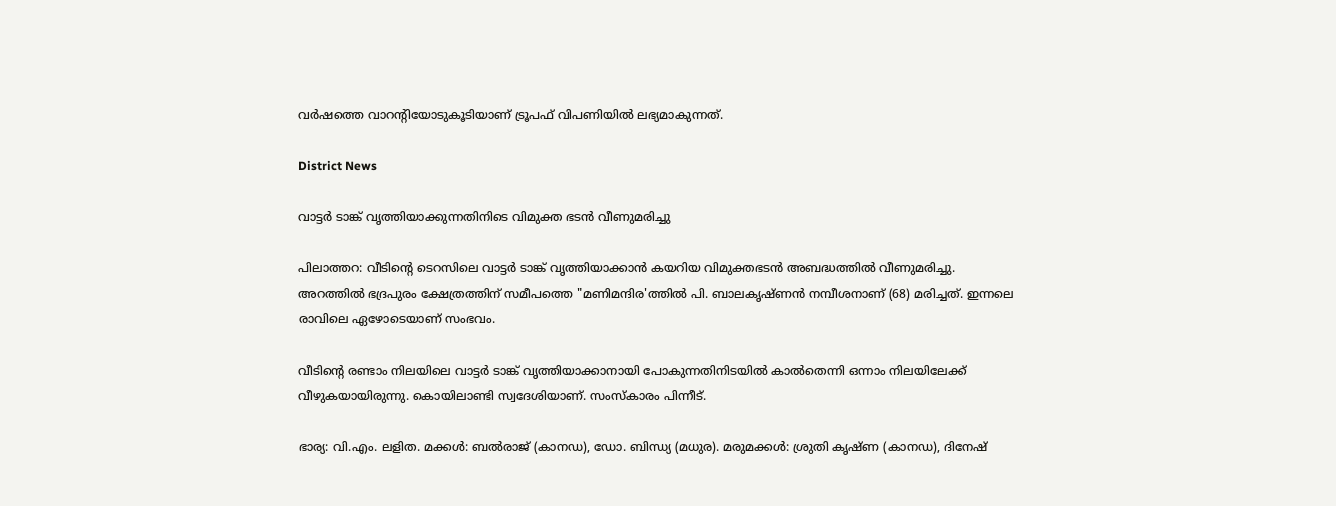വര്‍ഷത്തെ വാറന്‍റിയോടുകൂടിയാണ് ട്രൂപഫ് വിപണിയില്‍ ലഭ്യമാകുന്നത്.

District News

വാട്ടർ ടാങ്ക് വൃത്തിയാക്കുന്നതിനിടെ വിമുക്ത ഭടൻ വീണുമരിച്ചു

പിലാത്തറ: വീടിന്‍റെ ടെറസിലെ വാട്ടർ ടാങ്ക് വൃത്തിയാക്കാൻ കയറിയ വിമുക്തഭടൻ അബദ്ധത്തിൽ വീണുമരിച്ചു. അറത്തിൽ ഭദ്രപുരം ക്ഷേത്രത്തിന് സമീപത്തെ "മണിമന്ദിര'ത്തിൽ പി. ബാലകൃഷ്ണൻ നമ്പീശനാണ് (68) മരിച്ചത്. ഇന്നലെ രാവിലെ ഏഴോടെയാണ് സംഭവം.

വീടിന്‍റെ രണ്ടാം നിലയിലെ വാട്ടർ ടാങ്ക് വൃത്തിയാക്കാനായി പോകുന്നതിനിടയിൽ കാൽതെന്നി ഒന്നാം നിലയിലേക്ക് വീഴുകയായിരുന്നു. കൊയിലാണ്ടി സ്വദേശിയാണ്. സംസ്കാരം പിന്നീട്.

ഭാര്യ: വി.എം. ലളിത. മക്കൾ: ബൽരാജ് (കാനഡ), ഡോ. ബിന്ധ്യ (മധുര). മരുമക്കൾ: ശ്രുതി കൃഷ്ണ (കാനഡ), ദിനേഷ്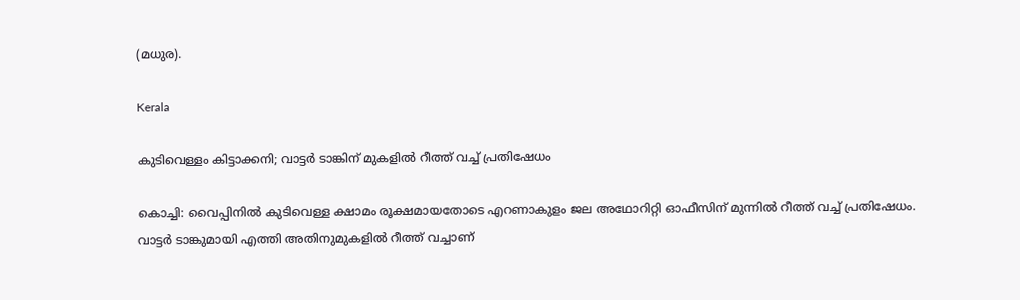(മധുര).

Kerala

കുടിവെള്ളം കിട്ടാക്കനി; വാട്ടര്‍ ടാങ്കിന് മുകളില്‍ റീത്ത് വച്ച് പ്രതിഷേധം

കൊച്ചി: വൈപ്പിനില്‍ കുടിവെള്ള ക്ഷാമം രൂക്ഷമായതോടെ എറണാകുളം ജല അഥോറിറ്റി ഓഫീസിന് മുന്നില്‍ റീത്ത് വച്ച് പ്രതിഷേധം. വാട്ടര്‍ ടാങ്കുമായി എത്തി അതിനുമുകളില്‍ റീത്ത് വച്ചാണ്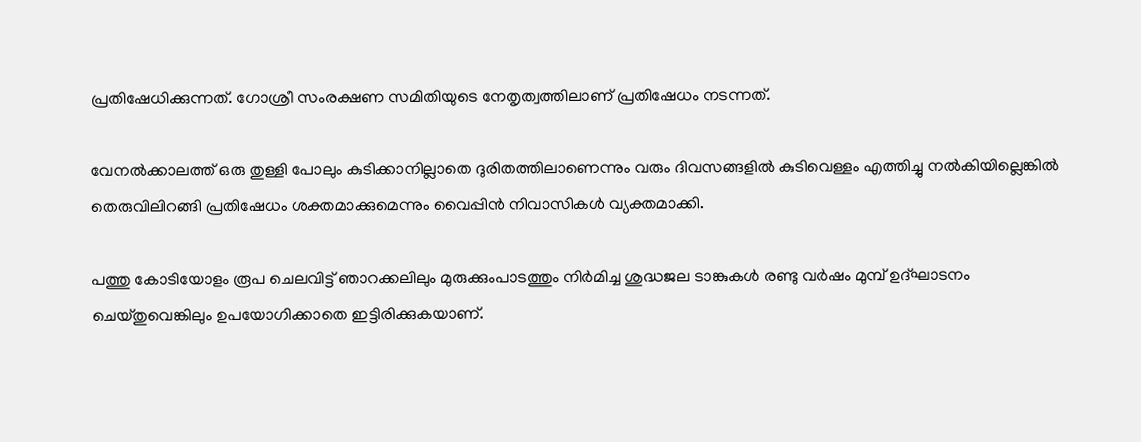പ്രതിഷേധിക്കുന്നത്. ഗോശ്രീ സംരക്ഷണ സമിതിയുടെ നേതൃത്വത്തിലാണ് പ്രതിഷേധം നടന്നത്.

വേനല്‍ക്കാലത്ത് ഒരു തുള്ളി പോലും കുടിക്കാനില്ലാതെ ദുരിതത്തിലാണെന്നും വരും ദിവസങ്ങളില്‍ കുടിവെള്ളം എത്തിച്ചു നല്‍കിയില്ലെങ്കില്‍ തെരുവിലിറങ്ങി പ്രതിഷേധം ശക്തമാക്കുമെന്നും വൈപ്പിന്‍ നിവാസികള്‍ വ്യക്തമാക്കി.

പത്തു കോടിയോളം രൂപ ചെലവിട്ട് ഞാറക്കലിലും മുരുക്കുംപാടത്തും നിർമിച്ച ശുദ്ധജല ടാങ്കുകള്‍ രണ്ടു വര്‍ഷം മുമ്പ് ഉദ്ഘാടനം ചെയ്തുവെങ്കിലും ഉപയോഗിക്കാതെ ഇട്ടിരിക്കുകയാണ്.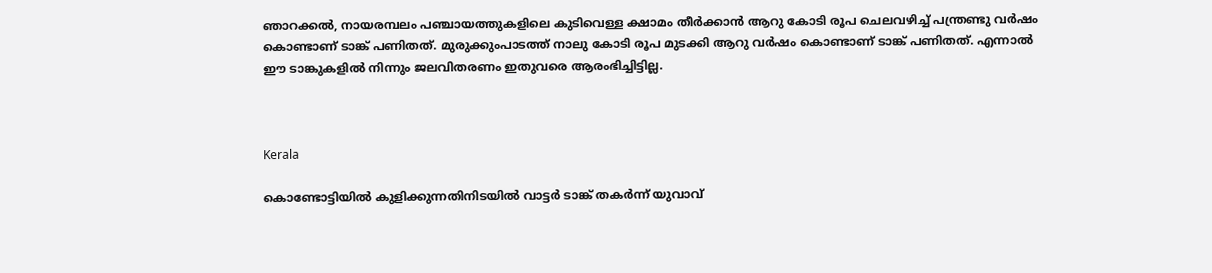ഞാറക്കല്‍, നായരമ്പലം പഞ്ചായത്തുകളിലെ കുടിവെള്ള ക്ഷാമം തീര്‍ക്കാന്‍ ആറു കോടി രൂപ ചെലവഴിച്ച് പന്ത്രണ്ടു വര്‍ഷം കൊണ്ടാണ് ടാങ്ക് പണിതത്. മുരുക്കുംപാടത്ത് നാലു കോടി രൂപ മുടക്കി ആറു വര്‍ഷം കൊണ്ടാണ് ടാങ്ക് പണിതത്. എന്നാല്‍ ഈ ടാങ്കുകളില്‍ നിന്നും ജലവിതരണം ഇതുവരെ ആരംഭിച്ചിട്ടില്ല.



Kerala

കൊണ്ടോട്ടിയിൽ കുളിക്കുന്നതിനിടയിൽ വാട്ടര്‍ ടാങ്ക് തകര്‍ന്ന് യുവാവ്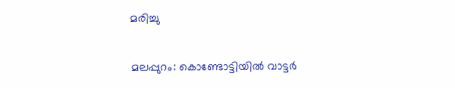മരിച്ചു

മലപ്പുറം: കൊണ്ടോട്ടിയിൽ വാട്ടർ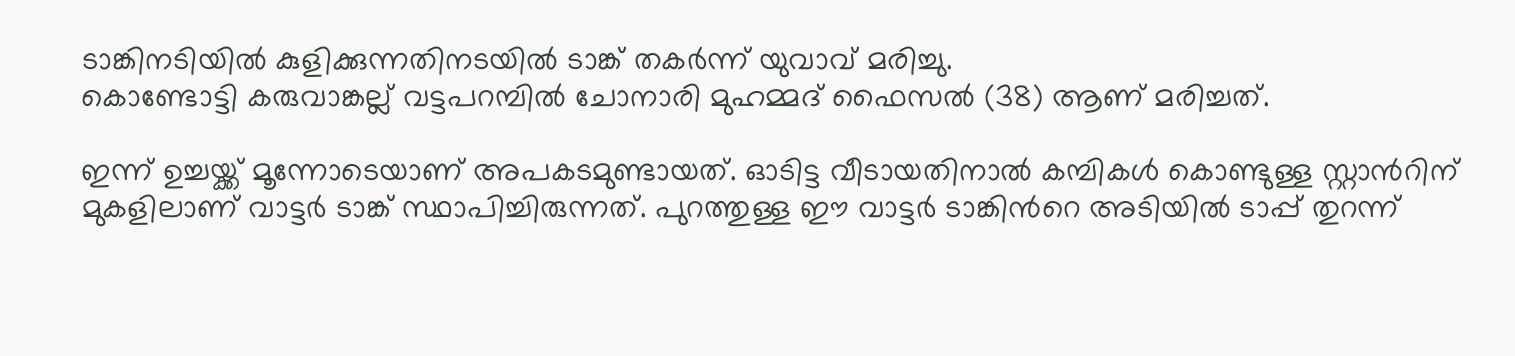ടാങ്കിനടിയിൽ കുളിക്കുന്നതിനടയിൽ ടാങ്ക് തകർന്ന് യുവാവ് മരിച്ചു.
കൊണ്ടോട്ടി കരുവാങ്കല്ല് വട്ടപറമ്പിൽ ചോനാരി മുഹമ്മദ് ഫൈസൽ (38) ആണ് മരിച്ചത്.

ഇന്ന് ഉച്ചയ്ക്ക് മൂന്നോടെയാണ് അപകടമുണ്ടായത്. ഓടിട്ട വീടായതിനാൽ കമ്പികള്‍ കൊണ്ടുള്ള സ്റ്റാന്‍റിന് മുകളിലാണ് വാട്ടര്‍ ടാങ്ക് സ്ഥാപിച്ചിരുന്നത്. പുറത്തുള്ള ഈ വാട്ടര്‍ ടാങ്കിന്‍റെ അടിയിൽ ടാപ്പ് തുറന്ന്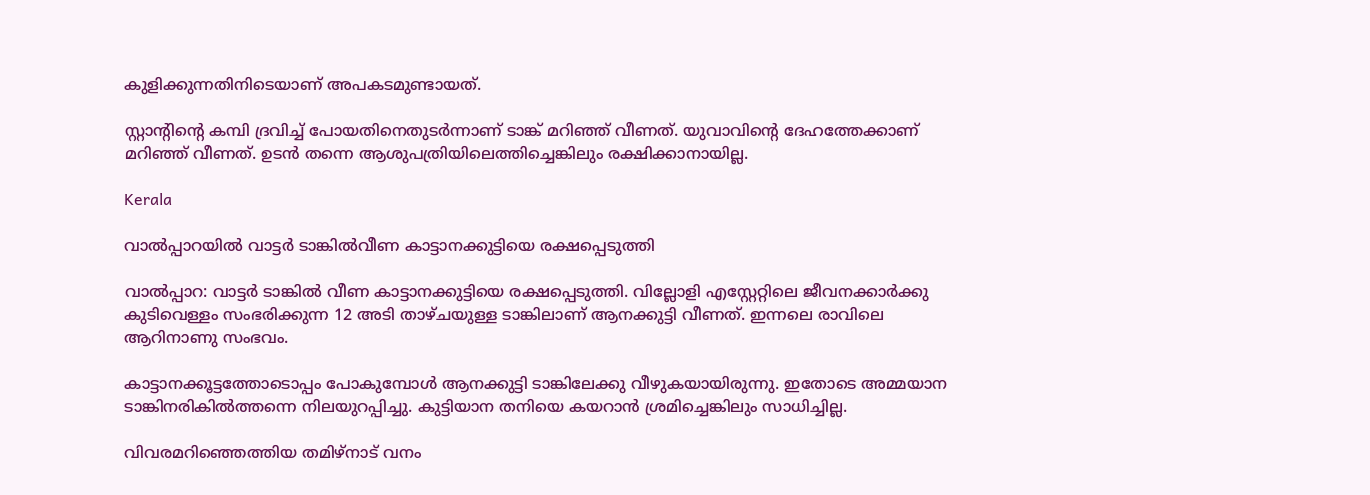കുളിക്കുന്നതിനിടെയാണ് അപകടമുണ്ടായത്.

സ്റ്റാന്‍റിന്‍റെ കമ്പി ദ്രവിച്ച് പോയതിനെതുടര്‍ന്നാണ് ടാങ്ക് മറിഞ്ഞ് വീണത്. യുവാവിന്‍റെ ദേഹത്തേക്കാണ് മറിഞ്ഞ് വീണത്. ഉടൻ തന്നെ ആശുപത്രിയിലെത്തിച്ചെങ്കിലും രക്ഷിക്കാനായില്ല.

Kerala

വാൽപ്പാറയിൽ വാട്ടർ ടാങ്കിൽവീണ കാട്ടാനക്കുട്ടിയെ രക്ഷപ്പെടുത്തി

വാൽപ്പാറ: വാട്ടർ ടാങ്കിൽ വീണ കാട്ടാനക്കുട്ടിയെ രക്ഷപ്പെടുത്തി. വില്ലോളി എസ്റ്റേറ്റിലെ ജീവനക്കാർക്കു കുടിവെള്ളം സംഭരിക്കുന്ന 12 അടി താഴ്ചയുള്ള ടാങ്കിലാണ് ആനക്കുട്ടി വീണത്. ഇന്നലെ രാവിലെ ആറിനാണു സംഭവം.

കാട്ടാനക്കൂട്ടത്തോടൊപ്പം പോകുമ്പോൾ ആനക്കുട്ടി ടാങ്കിലേക്കു വീഴുകയായിരുന്നു. ഇതോടെ അമ്മയാന ടാങ്കിനരികിൽത്തന്നെ നിലയുറപ്പിച്ചു. കുട്ടിയാന തനിയെ കയറാൻ ശ്രമിച്ചെങ്കിലും സാധിച്ചില്ല.

വിവരമറിഞ്ഞെത്തിയ തമിഴ്നാട് വനം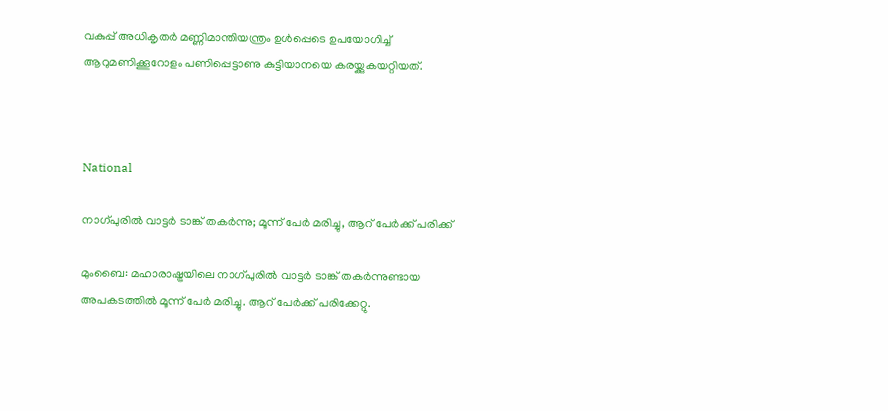വകുപ്പ് അധികൃതർ മണ്ണിമാന്തിയന്ത്രം ഉൾപ്പെടെ ഉപയോഗിച്ച് ആറുമണിക്കൂറോളം പണിപ്പെട്ടാണു കുട്ടിയാനയെ കരയ്ക്കുകയറ്റിയത്.



National

നാഗ്പുരിൽ വാട്ടർ ടാങ്ക് തകർന്നു; മൂന്ന് പേർ മരിച്ചു, ആറ് പേർക്ക് പരിക്ക്

മുംബൈ: മഹാരാഷ്ട്രയിലെ നാഗ്പുരിൽ വാട്ടർ ടാങ്ക് തകർന്നുണ്ടായ അപകടത്തിൽ മൂന്ന് പേർ മരിച്ചു. ആറ് പേർക്ക് പരിക്കേറ്റു.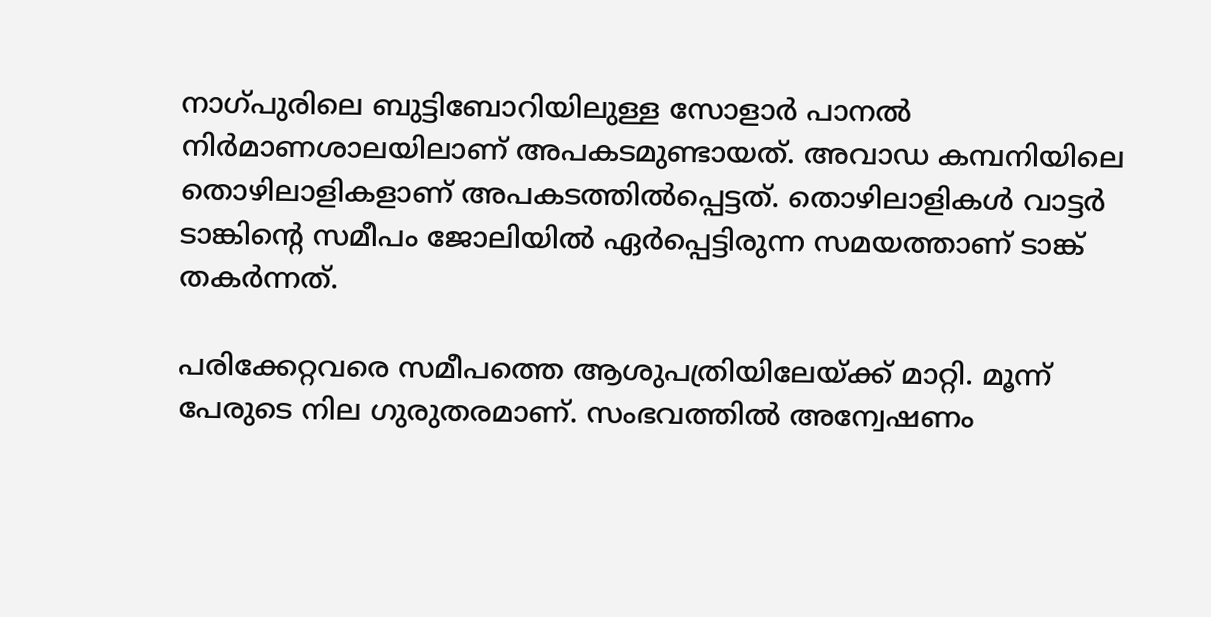നാഗ്പുരിലെ ബുട്ടിബോറിയിലുള്ള സോളാർ പാനൽ നിർമാണശാലയിലാണ് അപകടമുണ്ടായത്. അവാഡ കമ്പനിയിലെ തൊഴിലാളികളാണ് അപകടത്തിൽപ്പെട്ടത്. തൊഴിലാളികൾ വാട്ടർ ടാങ്കിന്‍റെ സമീപം ജോലിയിൽ ഏർപ്പെട്ടിരുന്ന സമയത്താണ് ടാങ്ക് തകർന്നത്.

പരിക്കേറ്റവരെ സമീപത്തെ ആശുപത്രിയിലേയ്ക്ക് മാറ്റി. മൂന്ന് പേരുടെ നില ഗുരുതരമാണ്. സംഭവത്തിൽ അന്വേഷണം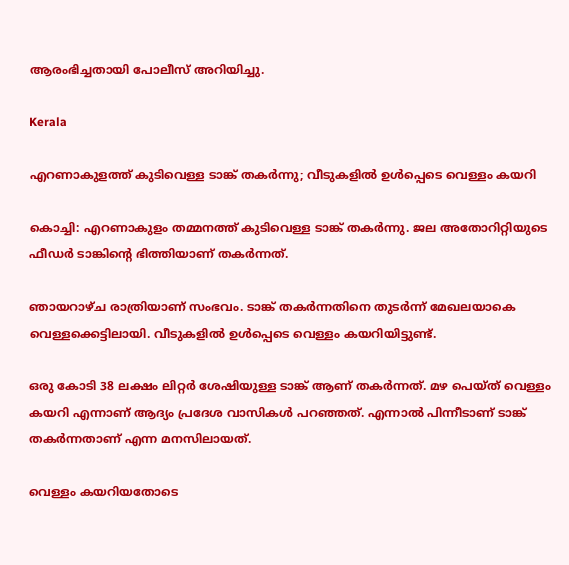ആരംഭിച്ചതായി പോലീസ് അറിയിച്ചു.

Kerala

എറണാകുളത്ത് കുടിവെള്ള ടാങ്ക് തകർന്നു; വീടുകളിൽ ഉൾപ്പെടെ വെള്ളം കയറി

കൊച്ചി: എറണാകുളം തമ്മനത്ത് കുടിവെള്ള ടാങ്ക് തകർന്നു. ജല അതോറിറ്റിയുടെ ഫീഡർ ടാങ്കിന്‍റെ ഭിത്തിയാണ് തകർന്നത്.

ഞായറാഴ്ച രാത്രിയാണ് സംഭവം. ടാങ്ക് തകർന്നതിനെ തുടർന്ന് മേഖലയാകെ വെള്ളക്കെട്ടിലായി. വീടുകളിൽ ഉൾപ്പെടെ വെള്ളം കയറിയിട്ടുണ്ട്.

ഒരു കോടി 38 ലക്ഷം ലിറ്റർ ശേഷിയുള്ള ടാങ്ക് ആണ് തകർന്നത്. മഴ പെയ്ത് വെള്ളം കയറി എന്നാണ് ആദ്യം പ്രദേശ വാസികൾ പറഞ്ഞത്. എന്നാല്‍ പിന്നീടാണ് ടാങ്ക് തകര്‍ന്നതാണ് എന്ന മനസിലായത്.

വെള്ളം കയറിയതോടെ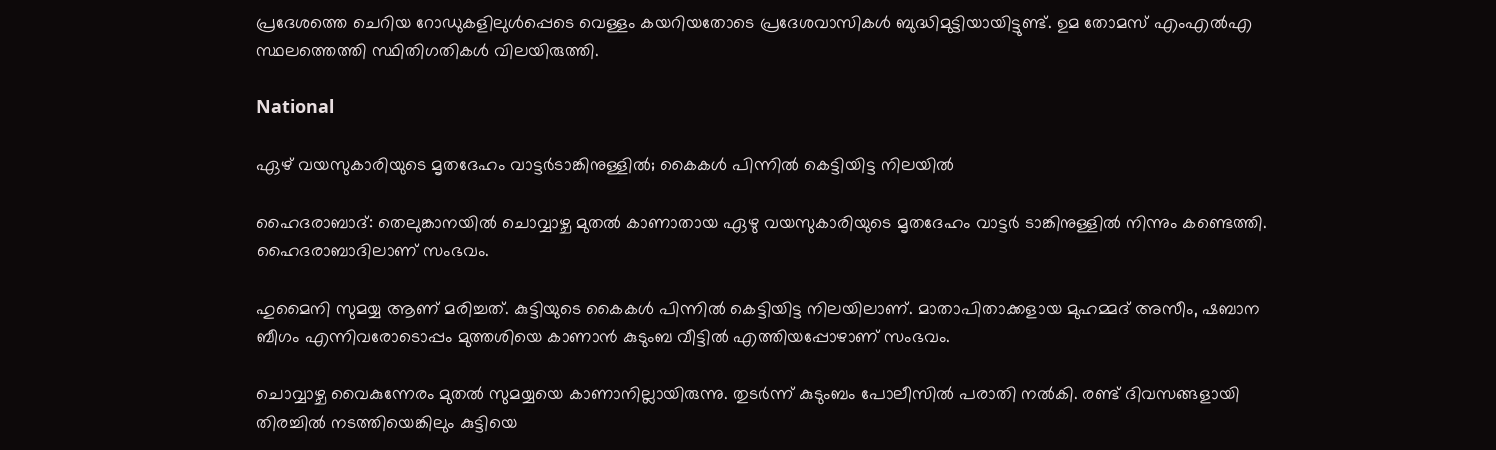പ്രദേശത്തെ ചെറിയ റോഡുകളിലുൾപ്പെടെ വെള്ളം കയറിയതോടെ പ്രദേശവാസികൾ ബുദ്ധിമുട്ടിയായിട്ടുണ്ട്. ഉമ തോമസ് എംഎൽഎ സ്ഥലത്തെത്തി സ്ഥിതിഗതികൾ വിലയിരുത്തി.

National

ഏഴ് വയസുകാരിയുടെ മൃതദേഹം വാട്ടർടാങ്കിനുള്ളിൽ; കൈകൾ പിന്നിൽ കെട്ടിയിട്ട നിലയിൽ

ഹൈദരാബാദ്: തെലുങ്കാനയിൽ ചൊവ്വാഴ്ച മുതൽ കാണാതായ ഏഴു വയസുകാരിയുടെ മൃതദേഹം വാട്ടർ ടാങ്കിനുള്ളിൽ നിന്നും കണ്ടെത്തി. ഹൈദരാബാദിലാണ് സംഭവം.

ഹുമൈനി സുമയ്യ ആണ് മരിച്ചത്. കുട്ടിയുടെ കൈകൾ പിന്നിൽ കെട്ടിയിട്ട നിലയിലാണ്. മാതാപിതാക്കളായ മുഹമ്മദ് അസീം, ഷബാന ബീഗം എന്നിവരോടൊപ്പം മുത്തശിയെ കാണാൻ കുടുംബ വീട്ടിൽ എത്തിയപ്പോഴാണ് സംഭവം.

ചൊവ്വാഴ്ച വൈകുന്നേരം മുതൽ സുമയ്യയെ കാണാനില്ലായിരുന്നു. തുടർന്ന് കുടുംബം പോലീസിൽ പരാതി നൽകി. രണ്ട് ദിവസങ്ങളായി തിരച്ചിൽ നടത്തിയെങ്കിലും കുട്ടിയെ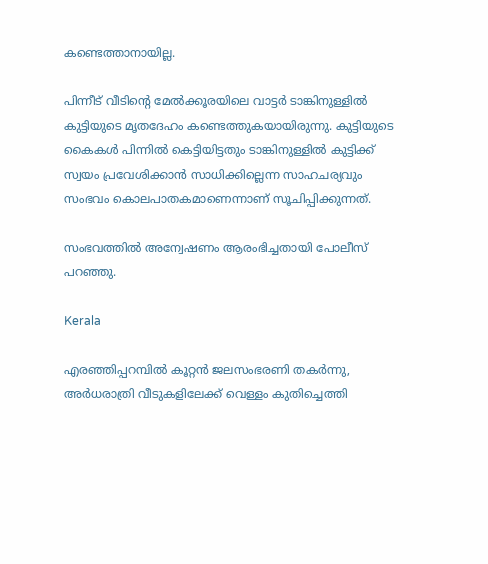കണ്ടെത്താനായില്ല.

പിന്നീട് വീടിന്‍റെ മേൽക്കൂരയിലെ വാട്ടർ ടാങ്കിനുള്ളിൽ കുട്ടിയുടെ മൃതദേഹം കണ്ടെത്തുകയായിരുന്നു. കുട്ടിയുടെ കൈകൾ പിന്നിൽ കെട്ടിയിട്ടതും ടാങ്കിനുള്ളിൽ കുട്ടിക്ക് സ്വയം പ്രവേശിക്കാൻ സാധിക്കില്ലെന്ന സാഹചര്യവും സംഭവം കൊലപാതകമാണെന്നാണ് സൂചിപ്പിക്കുന്നത്.

സംഭവത്തിൽ അന്വേഷണം ആരംഭിച്ചതായി പോലീസ് പറഞ്ഞു.

Kerala

എരഞ്ഞിപ്പറമ്പിൽ കൂറ്റൻ ജലസംഭരണി തകര്‍ന്നു, അര്‍ധരാത്രി വീടുകളിലേക്ക് വെള്ളം കുതിച്ചെത്തി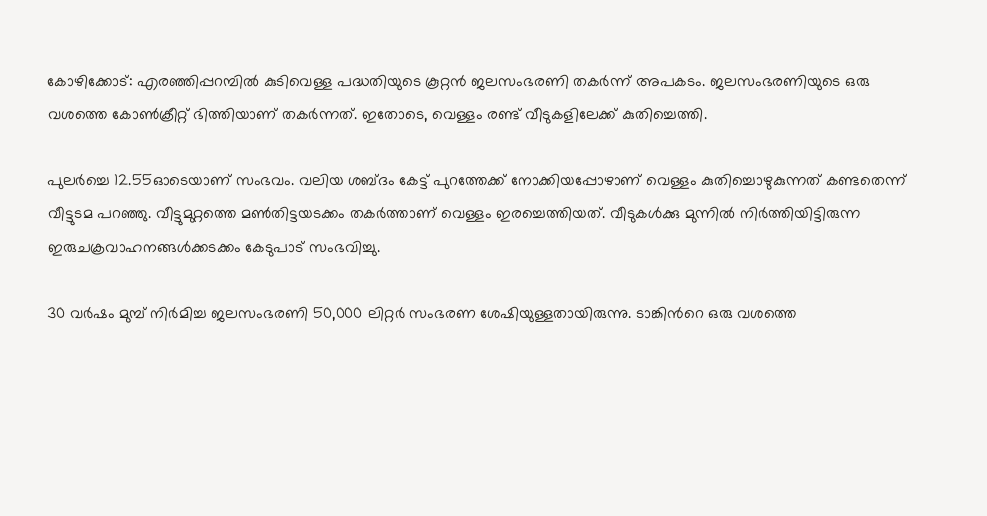കോഴിക്കോട്: എരഞ്ഞിപ്പറമ്പിൽ കുടിവെള്ള പദ്ധതിയുടെ കൂറ്റൻ ജലസംഭരണി തകര്‍ന്ന് അപകടം. ജലസംഭരണിയുടെ ഒരു വശത്തെ കോണ്‍ക്രീറ്റ് ഭിത്തിയാണ് തകർന്നത്. ഇതോടെ, വെള്ളം രണ്ട് വീടുകളിലേക്ക് കുതിച്ചെത്തി.

പുലര്‍ച്ചെ 12.55ഓടെയാണ് സംഭവം. വലിയ ശബ്ദം കേട്ട് പുറത്തേക്ക് നോക്കിയപ്പോഴാണ് വെള്ളം കുതിച്ചൊഴുകുന്നത് കണ്ടതെന്ന് വീട്ടുടമ പറഞ്ഞു. വീട്ടുമുറ്റത്തെ മണ്‍തിട്ടയടക്കം തകര്‍ത്താണ് വെള്ളം ഇരച്ചെത്തിയത്. വീടുകൾക്കു മുന്നിൽ നിര്‍ത്തിയിട്ടിരുന്ന ഇരുചക്രവാഹനങ്ങള്‍ക്കടക്കം കേടുപാട് സംഭവിച്ചു.

30 വര്‍ഷം മുമ്പ് നിര്‍മിച്ച ജലസംഭരണി 50,000 ലിറ്റര്‍ സംഭരണ ശേഷിയുള്ളതായിരുന്നു. ടാങ്കിന്‍റെ ഒരു വശത്തെ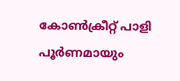കോണ്‍ക്രീറ്റ് പാളി പൂര്‍ണമായും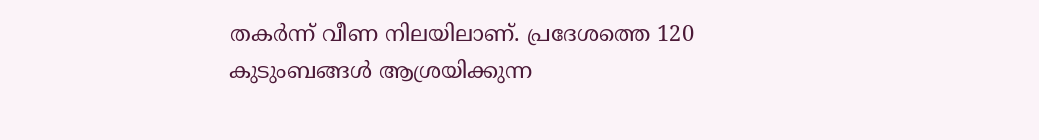തകര്‍ന്ന് വീണ നിലയിലാണ്. പ്രദേശത്തെ 120 കുടുംബങ്ങള്‍ ആശ്രയിക്കുന്ന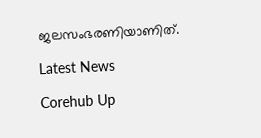ജലസംഭരണിയാണിത്.

Latest News

Corehub Up